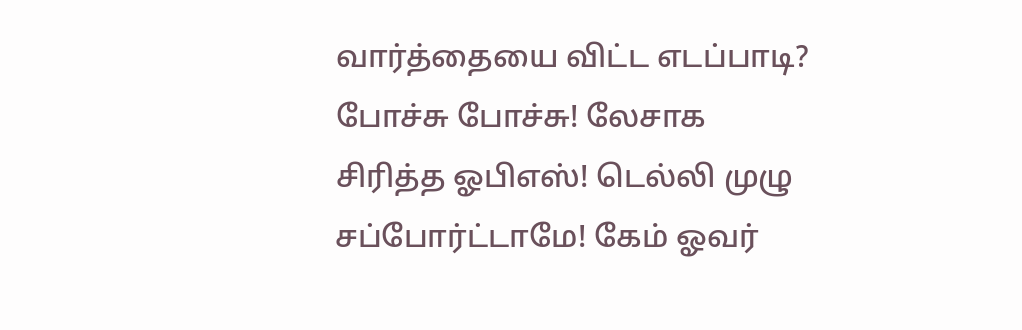வார்த்தையை விட்ட எடப்பாடி? போச்சு போச்சு! லேசாக சிரித்த ஓபிஎஸ்! டெல்லி முழு சப்போர்ட்டாமே! கேம் ஓவர்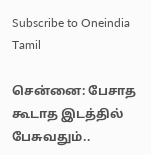Subscribe to Oneindia Tamil

சென்னை: பேசாத கூடாத இடத்தில் பேசுவதும்..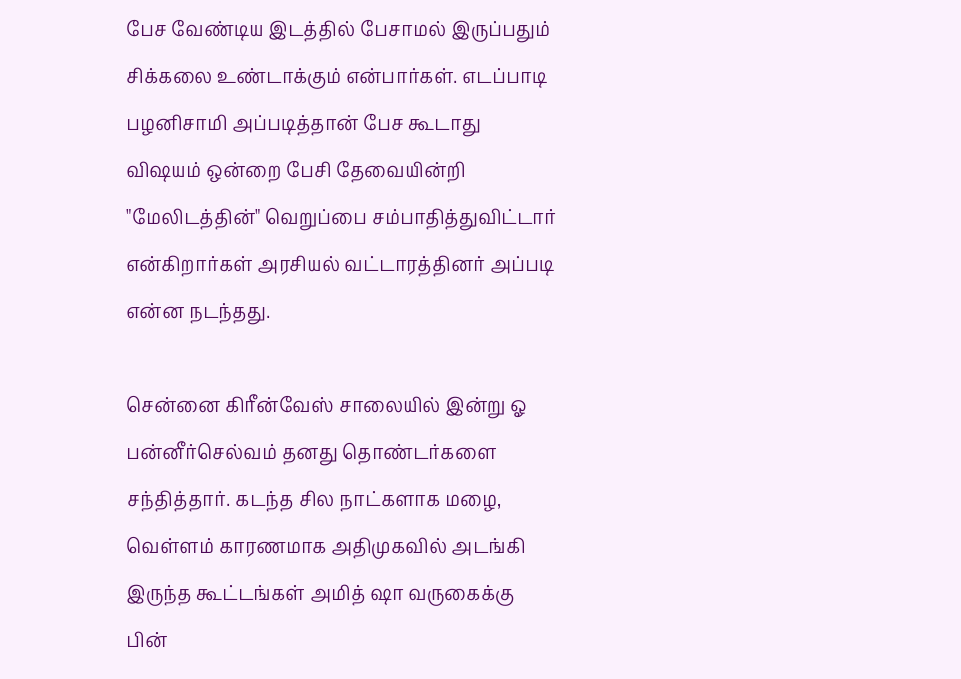பேச வேண்டிய இடத்தில் பேசாமல் இருப்பதும் சிக்கலை உண்டாக்கும் என்பார்கள். எடப்பாடி பழனிசாமி அப்படித்தான் பேச கூடாது விஷயம் ஒன்றை பேசி தேவையின்றி "மேலிடத்தின்" வெறுப்பை சம்பாதித்துவிட்டார் என்கிறார்கள் அரசியல் வட்டாரத்தினர் அப்படி என்ன நடந்தது.

சென்னை கிரீன்வேஸ் சாலையில் இன்று ஓ பன்னீர்செல்வம் தனது தொண்டர்களை சந்தித்தார். கடந்த சில நாட்களாக மழை, வெள்ளம் காரணமாக அதிமுகவில் அடங்கி இருந்த கூட்டங்கள் அமித் ஷா வருகைக்கு பின்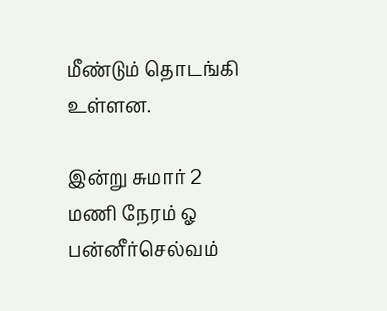மீண்டும் தொடங்கி உள்ளன.

இன்று சுமார் 2 மணி நேரம் ஓ பன்னீர்செல்வம்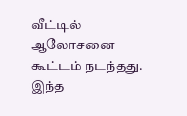வீட்டில் ஆலோசனை கூட்டம் நடந்தது. இந்த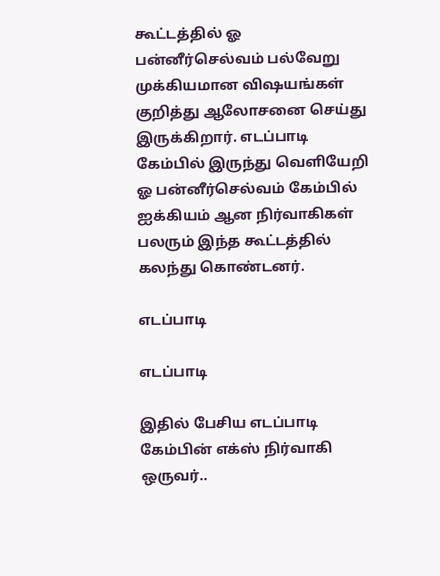கூட்டத்தில் ஓ பன்னீர்செல்வம் பல்வேறு முக்கியமான விஷயங்கள் குறித்து ஆலோசனை செய்து இருக்கிறார். எடப்பாடி கேம்பில் இருந்து வெளியேறி ஓ பன்னீர்செல்வம் கேம்பில் ஐக்கியம் ஆன நிர்வாகிகள் பலரும் இந்த கூட்டத்தில் கலந்து கொண்டனர்.

எடப்பாடி

எடப்பாடி

இதில் பேசிய எடப்பாடி கேம்பின் எக்ஸ் நிர்வாகி ஒருவர்..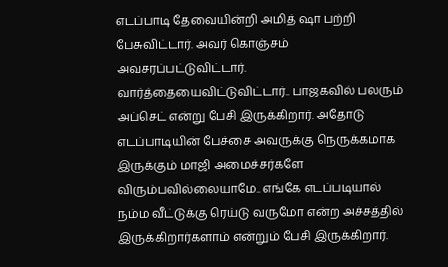எடப்பாடி தேவையின்றி அமித் ஷா பற்றி பேசுவிட்டார். அவர் கொஞ்சம் அவசரப்பட்டுவிட்டார். வார்த்தையைவிட்டுவிட்டார்.. பாஜகவில் பலரும் அப்செட் என்று பேசி இருக்கிறார். அதோடு எடப்பாடியின் பேச்சை அவருக்கு நெருக்கமாக இருக்கும் மாஜி அமைச்சர்களே விரும்பவில்லையாமே.. எங்கே எடப்படியால் நம்ம வீட்டுக்கு ரெய்டு வருமோ என்ற அச்சத்தில் இருக்கிறார்களாம் என்றும் பேசி இருக்கிறார்.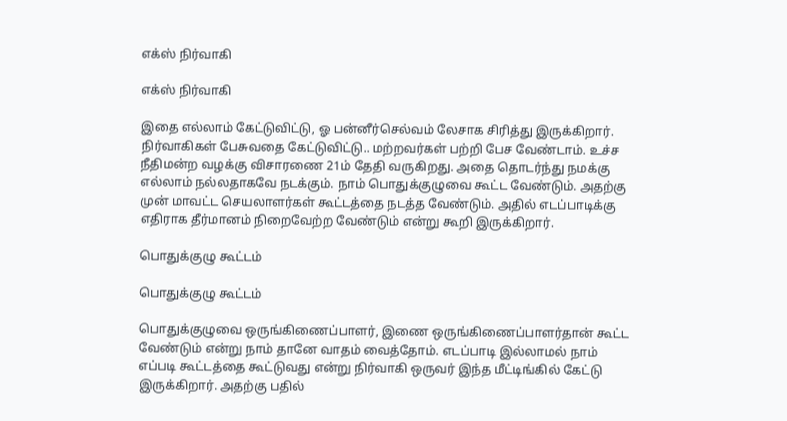எக்ஸ் நிர்வாகி

எக்ஸ் நிர்வாகி

இதை எல்லாம் கேட்டுவிட்டு, ஓ பன்னீர்செல்வம் லேசாக சிரித்து இருக்கிறார். நிர்வாகிகள் பேசுவதை கேட்டுவிட்டு.. மற்றவர்கள் பற்றி பேச வேண்டாம். உச்ச நீதிமன்ற வழக்கு விசாரணை 21ம் தேதி வருகிறது. அதை தொடர்ந்து நமக்கு எல்லாம் நல்லதாகவே நடக்கும். நாம் பொதுக்குழுவை கூட்ட வேண்டும். அதற்கு முன் மாவட்ட செயலாளர்கள் கூட்டத்தை நடத்த வேண்டும். அதில் எடப்பாடிக்கு எதிராக தீர்மானம் நிறைவேற்ற வேண்டும் என்று கூறி இருக்கிறார்.

பொதுக்குழு கூட்டம்

பொதுக்குழு கூட்டம்

பொதுக்குழுவை ஒருங்கிணைப்பாளர், இணை ஒருங்கிணைப்பாளர்தான் கூட்ட வேண்டும் என்று நாம் தானே வாதம் வைத்தோம். எடப்பாடி இல்லாமல் நாம் எப்படி கூட்டத்தை கூட்டுவது என்று நிர்வாகி ஒருவர் இந்த மீட்டிங்கில் கேட்டு இருக்கிறார். அதற்கு பதில்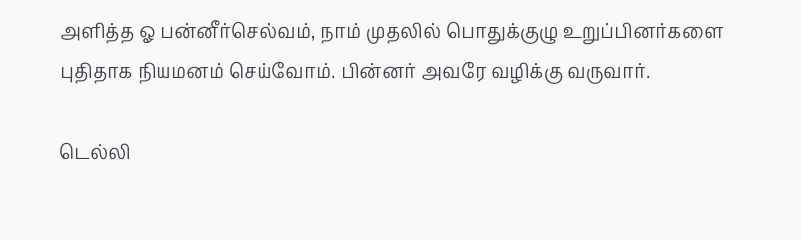அளித்த ஓ பன்னீர்செல்வம், நாம் முதலில் பொதுக்குழு உறுப்பினர்களை புதிதாக நியமனம் செய்வோம். பின்னர் அவரே வழிக்கு வருவார்.

டெல்லி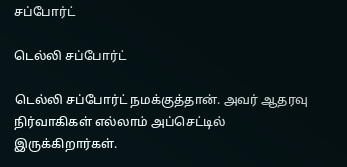சப்போர்ட்

டெல்லி சப்போர்ட்

டெல்லி சப்போர்ட் நமக்குத்தான். அவர் ஆதரவு நிர்வாகிகள் எல்லாம் அப்செட்டில் இருக்கிறார்கள்.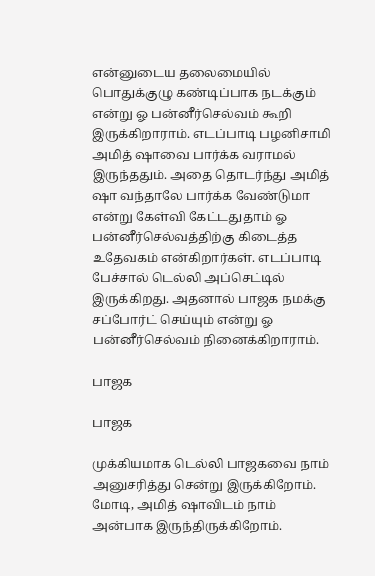என்னுடைய தலைமையில் பொதுக்குழு கண்டிப்பாக நடக்கும் என்று ஓ பன்னீர்செல்வம் கூறி இருக்கிறாராம். எடப்பாடி பழனிசாமி அமித் ஷாவை பார்க்க வராமல் இருந்ததும். அதை தொடர்ந்து அமித் ஷா வந்தாலே பார்க்க வேண்டுமா என்று கேள்வி கேட்டதுதாம் ஓ பன்னீர்செல்வத்திற்கு கிடைத்த உதேவகம் என்கிறார்கள். எடப்பாடி பேச்சால் டெல்லி அப்செட்டில் இருக்கிறது. அதனால் பாஜக நமக்கு சப்போர்ட் செய்யும் என்று ஓ பன்னீர்செல்வம் நினைக்கிறாராம்.

பாஜக

பாஜக

முக்கியமாக டெல்லி பாஜகவை நாம் அனுசரித்து சென்று இருக்கிறோம். மோடி, அமித் ஷாவிடம் நாம் அன்பாக இருந்திருக்கிறோம்.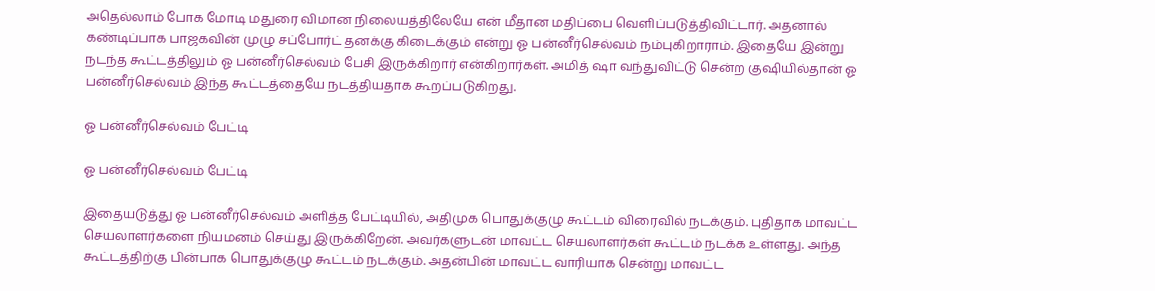அதெல்லாம் போக மோடி மதுரை விமான நிலையத்திலேயே என் மீதான மதிப்பை வெளிப்படுத்திவிட்டார். அதனால் கண்டிப்பாக பாஜகவின் முழு சப்போர்ட் தனக்கு கிடைக்கும் என்று ஓ பன்னீர்செல்வம் நம்புகிறாராம். இதையே இன்று நடந்த கூட்டத்திலும் ஓ பன்னீர்செல்வம் பேசி இருக்கிறார் என்கிறார்கள். அமித் ஷா வந்துவிட்டு சென்ற குஷியில்தான் ஓ பன்னீர்செல்வம் இந்த கூட்டத்தையே நடத்தியதாக கூறப்படுகிறது.

ஓ பன்னீர்செல்வம் பேட்டி

ஓ பன்னீர்செல்வம் பேட்டி

இதையடுத்து ஓ பன்னீர்செல்வம் அளித்த பேட்டியில், அதிமுக பொதுக்குழு கூட்டம் விரைவில் நடக்கும். புதிதாக மாவட்ட செயலாளர்களை நியமனம் செய்து இருக்கிறேன். அவர்களுடன் மாவட்ட செயலாளர்கள் கூட்டம் நடக்க உள்ளது. அந்த கூட்டத்திற்கு பின்பாக பொதுக்குழு கூட்டம் நடக்கும். அதன்பின் மாவட்ட வாரியாக சென்று மாவட்ட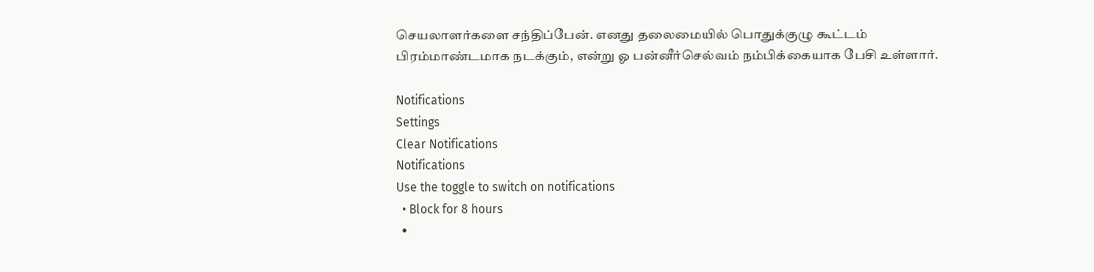செயலாளர்களை சந்திப்பேன். எனது தலைமையில் பொதுக்குழு கூட்டம் பிரம்மாண்டமாக நடக்கும், என்று ஓ பன்னீர்செல்வம் நம்பிக்கையாக பேசி உள்ளார்.

Notifications
Settings
Clear Notifications
Notifications
Use the toggle to switch on notifications
  • Block for 8 hours
  •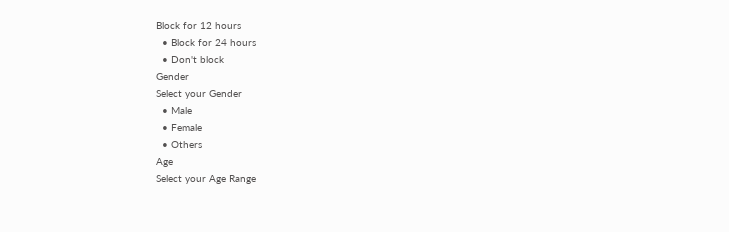Block for 12 hours
  • Block for 24 hours
  • Don't block
Gender
Select your Gender
  • Male
  • Female
  • Others
Age
Select your Age Range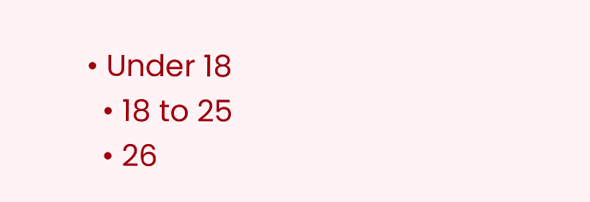• Under 18
  • 18 to 25
  • 26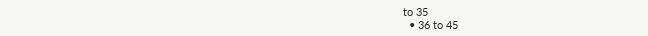to 35
  • 36 to 45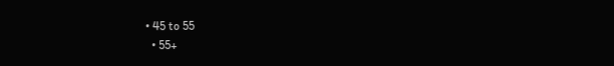• 45 to 55
  • 55+